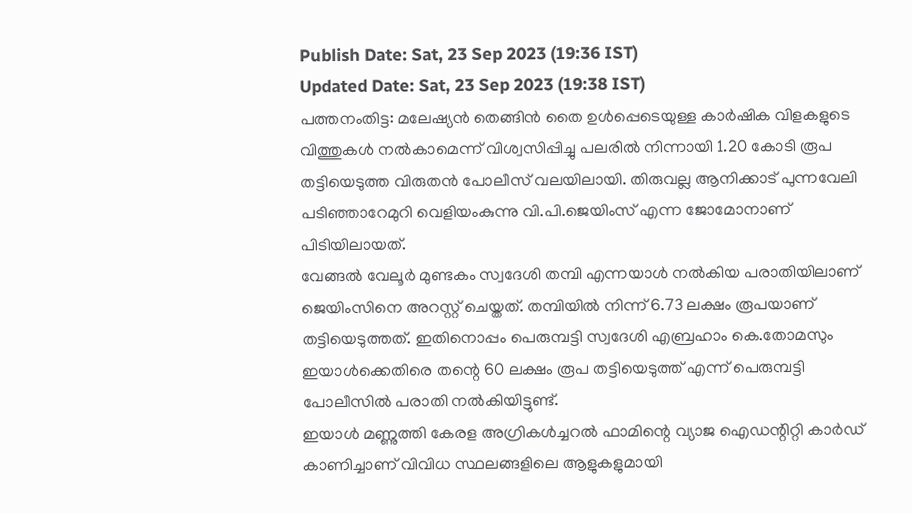Publish Date: Sat, 23 Sep 2023 (19:36 IST)
Updated Date: Sat, 23 Sep 2023 (19:38 IST)
പത്തനംതിട്ട: മലേഷ്യൻ തെങ്ങിൻ തൈ ഉൾപ്പെടെയുള്ള കാർഷിക വിളകളുടെ വിത്തുകൾ നൽകാമെന്ന് വിശ്വസിപ്പിച്ചു പലരിൽ നിന്നായി 1.20 കോടി രൂപ തട്ടിയെടുത്ത വിരുതൻ പോലീസ് വലയിലായി. തിരുവല്ല ആനിക്കാട് പുന്നവേലി പടിഞ്ഞാറേമുറി വെളിയംകുന്നു വി.പി.ജെയിംസ് എന്ന ജോമോനാണ് പിടിയിലായത്.
വേങ്ങൽ വേലൂർ മുണ്ടകം സ്വദേശി തമ്പി എന്നയാൾ നൽകിയ പരാതിയിലാണ് ജെയിംസിനെ അറസ്റ്റ് ചെയ്തത്. തമ്പിയിൽ നിന്ന് 6.73 ലക്ഷം രൂപയാണ് തട്ടിയെടുത്തത്. ഇതിനൊപ്പം പെരുമ്പട്ടി സ്വദേശി എബ്രഹാം കെ.തോമസും ഇയാൾക്കെതിരെ തന്റെ 60 ലക്ഷം രൂപ തട്ടിയെടുത്ത് എന്ന് പെരുമ്പട്ടി പോലീസിൽ പരാതി നൽകിയിട്ടുണ്ട്.
ഇയാൾ മണ്ണുത്തി കേരള അഗ്രികൾച്ചറൽ ഫാമിന്റെ വ്യാജ ഐഡന്റിറ്റി കാർഡ് കാണിച്ചാണ് വിവിധ സ്ഥലങ്ങളിലെ ആളുകളുമായി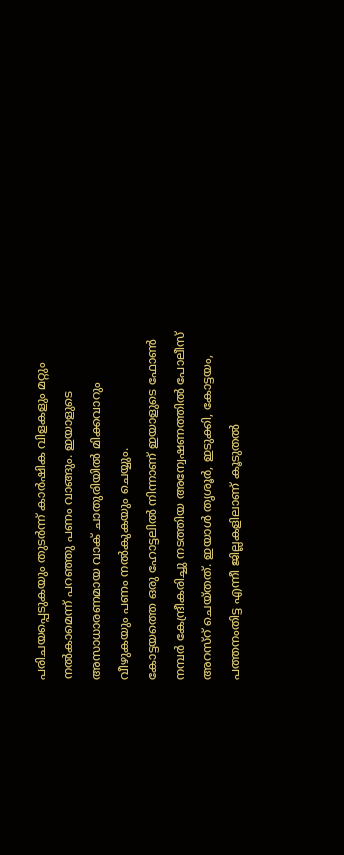പരിചയപ്പെടുകയും തുടർന്ന് കാർഷിക വിളകളും മറ്റും നൽകാമെന്ന് പറഞ്ഞു പണം വാങ്ങും. ഇയാളുടെ അസാധാരണമായ വാക് ചാതുരിയിൽ മിക്കവാറും വീഴുകയും പണം നൽകുകയും ചെയ്യും.
കോട്ടയത്തെ ഒരു ഹോട്ടലിൽ നിന്നാണ് ഇയാളുടെ ഫോൺ നമ്പർ കേന്ദ്രീകരിച്ചു നടത്തിയ അന്വേഷണത്തിൽ പോലീസ് അറസ്റ് ചെയ്തത്. ഇയാൾ തൃശൂർ, ഇടുക്കി, കോട്ടയം, പത്തനംതിട്ട എന്നീ ജില്ലകളിലാണ് കൂടുതൽ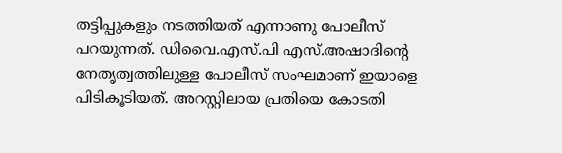തട്ടിപ്പുകളും നടത്തിയത് എന്നാണു പോലീസ് പറയുന്നത്. ഡിവൈ.എസ്.പി എസ്.അഷാദിന്റെ നേതൃത്വത്തിലുള്ള പോലീസ് സംഘമാണ് ഇയാളെ പിടികൂടിയത്. അറസ്റ്റിലായ പ്രതിയെ കോടതി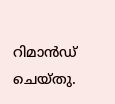റിമാൻഡ് ചെയ്തു.